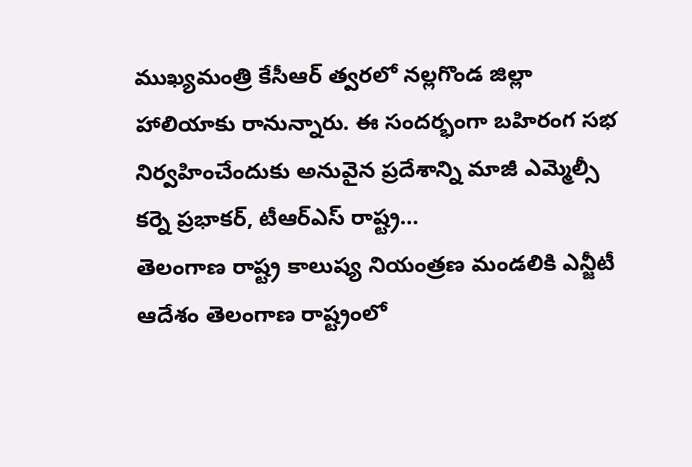ముఖ్యమంత్రి కేసీఆర్ త్వరలో నల్లగొండ జిల్లా హాలియాకు రానున్నారు. ఈ సందర్భంగా బహిరంగ సభ నిర్వహించేందుకు అనువైన ప్రదేశాన్ని మాజీ ఎమ్మెల్సీ కర్నె ప్రభాకర్, టీఆర్ఎస్ రాష్ట్ర…
తెలంగాణ రాష్ట్ర కాలుష్య నియంత్రణ మండలికి ఎన్జీటీ ఆదేశం తెలంగాణ రాష్ట్రంలో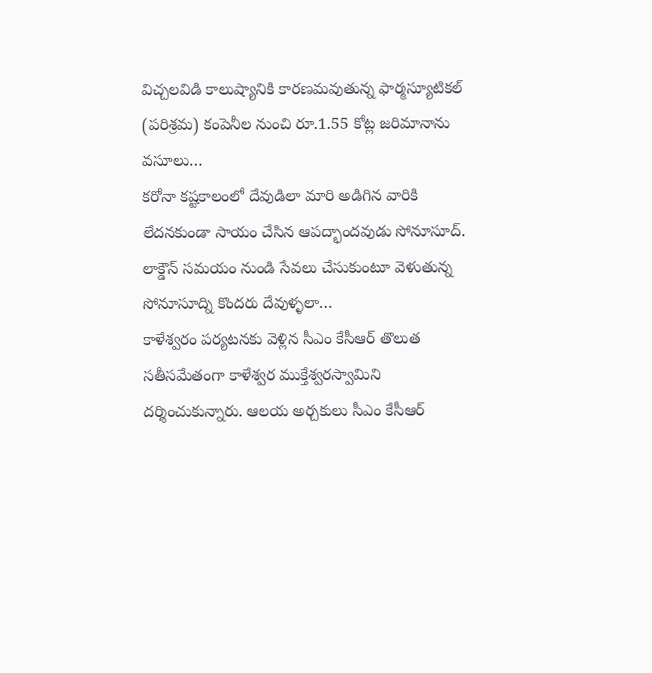విచ్చలవిడి కాలుష్యానికి కారణమవుతున్న ఫార్మస్యూటికల్ (పరిశ్రమ) కంపెనీల నుంచి రూ.1.55 కోట్ల జరిమానాను వసూలు…
కరోనా కష్టకాలంలో దేవుడిలా మారి అడిగిన వారికి లేదనకుండా సాయం చేసిన ఆపద్భాందవుడు సోనూసూద్. లాక్డౌన్ సమయం నుండి సేవలు చేసుకుంటూ వెళుతున్న సోనూసూద్ని కొందరు దేవుళ్ళలా…
కాళేశ్వరం పర్యటనకు వెళ్లిన సీఎం కేసీఆర్ తొలుత సతీసమేతంగా కాళేశ్వర ముక్తేశ్వరస్వామిని దర్శించుకున్నారు. ఆలయ అర్చకులు సీఎం కేసీఆర్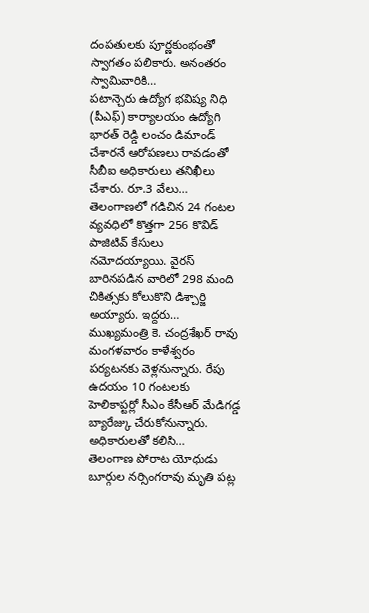దంపతులకు పూర్ణకుంభంతో స్వాగతం పలికారు. అనంతరం స్వామివారికి…
పటాన్చెరు ఉద్యోగ భవిష్య నిధి (పీఎఫ్) కార్యాలయం ఉద్యోగి భారత్ రెడ్డి లంచం డిమాండ్ చేశారనే ఆరోపణలు రావడంతో సీబీఐ అధికారులు తనిఖీలు చేశారు. రూ.3 వేలు…
తెలంగాణలో గడిచిన 24 గంటల వ్యవధిలో కొత్తగా 256 కొవిడ్ పాజిటివ్ కేసులు నమోదయ్యాయి. వైరస్ బారినపడిన వారిలో 298 మంది చికిత్సకు కోలుకొని డిశ్చార్జి అయ్యారు. ఇద్దరు…
ముఖ్యమంత్రి కె. చంద్రశేఖర్ రావు మంగళవారం కాళేశ్వరం పర్యటనకు వెళ్లనున్నారు. రేపు ఉదయం 10 గంటలకు హెలికాప్టర్లో సీఎం కేసీఆర్ మేడిగడ్డ బ్యారేజ్కు చేరుకోనున్నారు. అధికారులతో కలిసి…
తెలంగాణ పోరాట యోధుడు బూర్గుల నర్సింగరావు మృతి పట్ల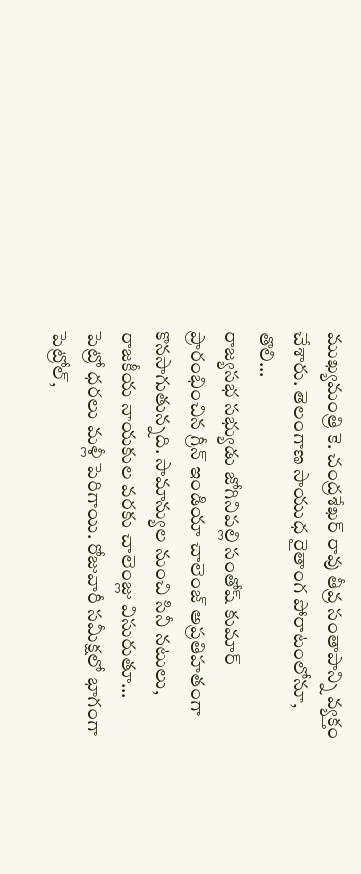ముఖ్యమంత్రి కె. చంద్రశేఖర్ రావు తీవ్ర సంతాపాన్ని వ్యక్తం చేశారు. తెలంగాణ సాయుధ రైతాంగ పోరాటంలోనూ, తొలి…
రాజ్యసభ సభ్యుడు జోగినిపల్లి సంతోష్ కుమార్ ప్రారంభించిన గ్రీన్ ఇండియా చాలెంజ్ అప్రతిహతంగా కొనసాగుతున్నది. సామాన్యుల నుంచి సినీ నటులు, రాజకీయ నాయకుల వరకు చాలెంజ్లు విసురుతూ…
పెట్రో ధరలు మళ్లీ పెరిగాయి. రోజువారీ సమీక్షలో భాగంగా పెట్రోల్,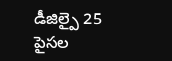డీజిల్పై 25 పైసల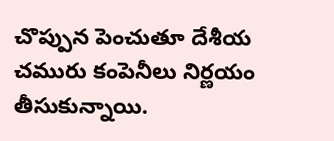చొప్పున పెంచుతూ దేశీయ చమురు కంపెనీలు నిర్ణయం తీసుకున్నాయి.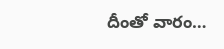దీంతో వారం…